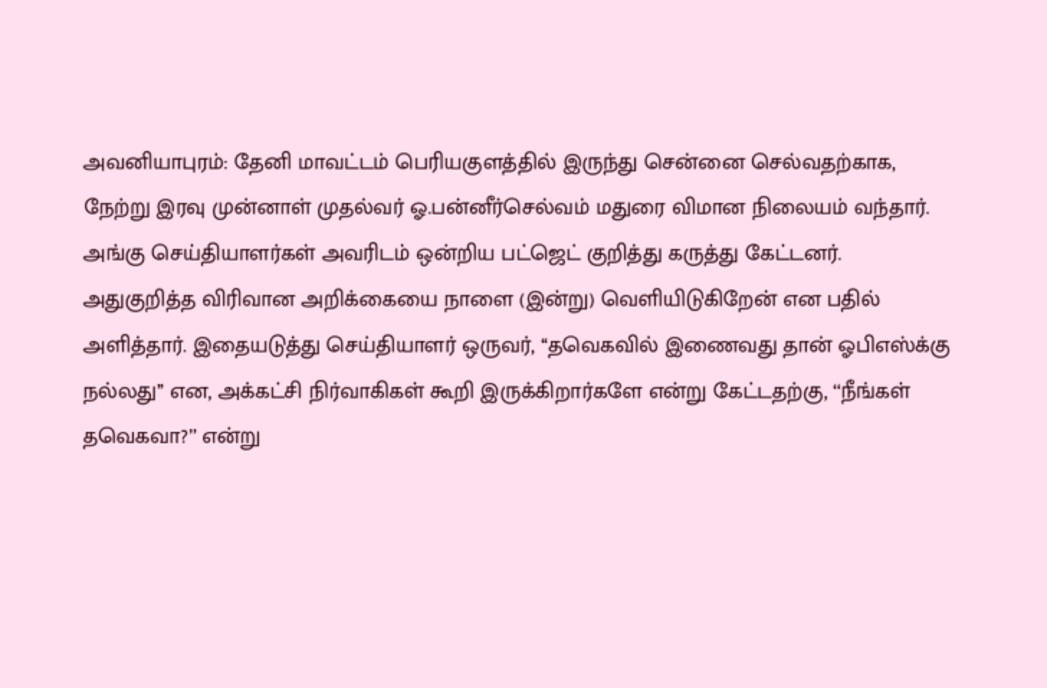அவனியாபுரம்: தேனி மாவட்டம் பெரியகுளத்தில் இருந்து சென்னை செல்வதற்காக, நேற்று இரவு முன்னாள் முதல்வர் ஓ.பன்னீர்செல்வம் மதுரை விமான நிலையம் வந்தார். அங்கு செய்தியாளர்கள் அவரிடம் ஒன்றிய பட்ஜெட் குறித்து கருத்து கேட்டனர். அதுகுறித்த விரிவான அறிக்கையை நாளை (இன்று) வெளியிடுகிறேன் என பதில் அளித்தார். இதையடுத்து செய்தியாளர் ஒருவர், ‘‘தவெகவில் இணைவது தான் ஓபிஎஸ்க்கு நல்லது’’ என, அக்கட்சி நிர்வாகிகள் கூறி இருக்கிறார்களே என்று கேட்டதற்கு, ‘‘நீங்கள் தவெகவா?’’ என்று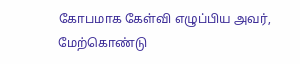கோபமாக கேள்வி எழுப்பிய அவர், மேற்கொண்டு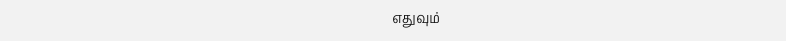எதுவும்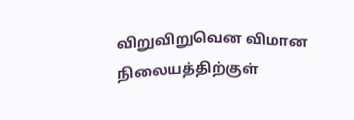விறுவிறுவென விமான நிலையத்திற்குள்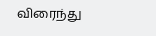விரைந்து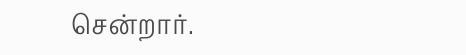சென்றார்.